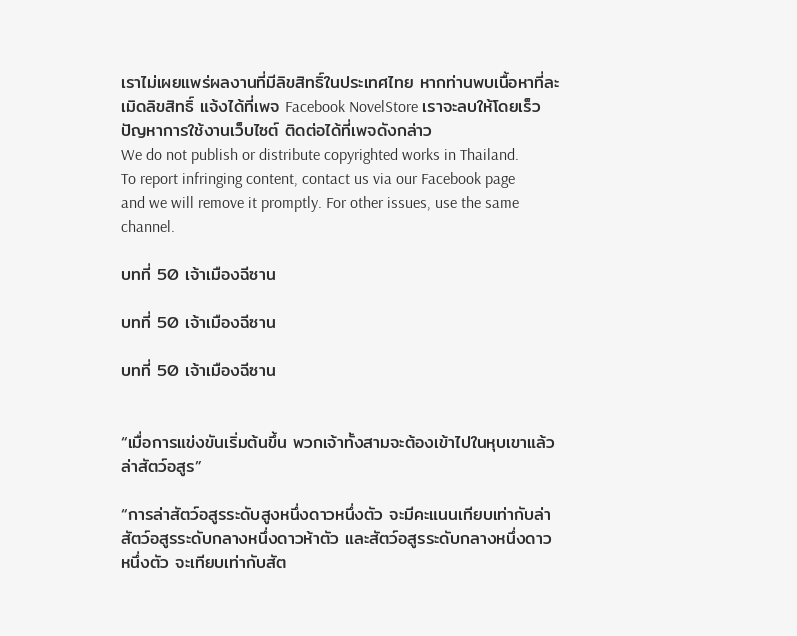เราไม่เผยแพร่ผลงานที่มีลิขสิทธิ์ในประเทศไทย หากท่านพบเนื้อหาที่ละเมิดลิขสิทธิ์ แจ้งได้ที่เพจ Facebook NovelStore เราจะลบให้โดยเร็ว
ปัญหาการใช้งานเว็บไซต์ ติดต่อได้ที่เพจดังกล่าว
We do not publish or distribute copyrighted works in Thailand. To report infringing content, contact us via our Facebook page and we will remove it promptly. For other issues, use the same channel.

บทที่ 50 เจ้าเมืองฉีซาน

บทที่ 50 เจ้าเมืองฉีซาน

บทที่ 50 เจ้าเมืองฉีซาน


“เมื่อการแข่งขันเริ่มต้นขึ้น พวกเจ้าทั้งสามจะต้องเข้าไปในหุบเขาแล้วล่าสัตว์อสูร”

“การล่าสัตว์อสูรระดับสูงหนึ่งดาวหนึ่งตัว จะมีคะแนนเทียบเท่ากับล่าสัตว์อสูรระดับกลางหนึ่งดาวห้าตัว และสัตว์อสูรระดับกลางหนึ่งดาวหนึ่งตัว จะเทียบเท่ากับสัต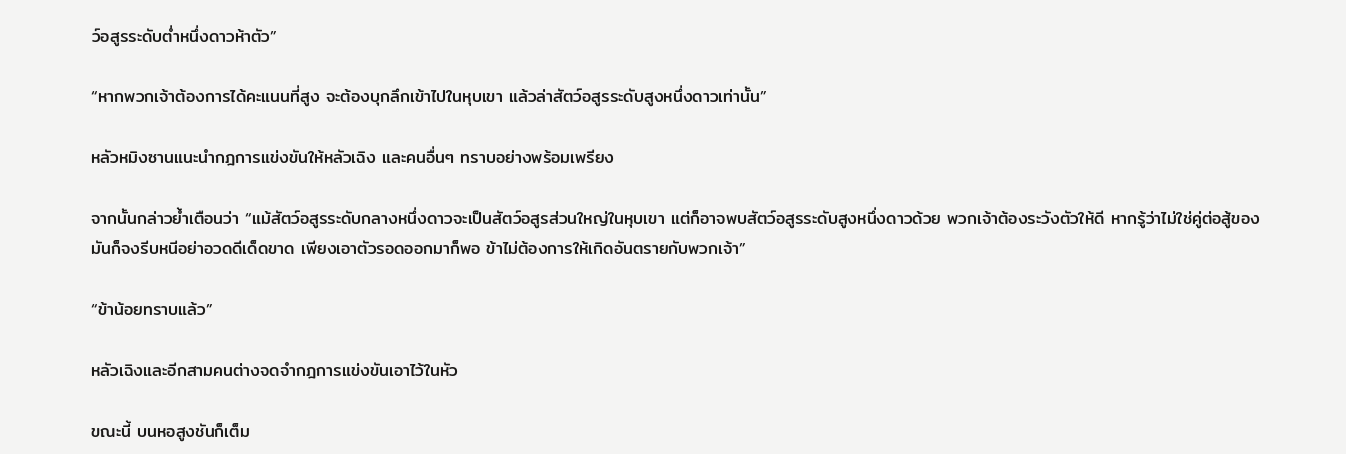ว์อสูรระดับต่ำหนึ่งดาวห้าตัว”

“หากพวกเจ้าต้องการได้คะแนนที่สูง จะต้องบุกลึกเข้าไปในหุบเขา แล้วล่าสัตว์อสูรระดับสูงหนึ่งดาวเท่านั้น”

หลัวหมิงซานแนะนำกฎการแข่งขันให้หลัวเฉิง และคนอื่นๆ ทราบอย่างพร้อมเพรียง

จากนั้นกล่าวย้ำเตือนว่า “แม้สัตว์อสูรระดับกลางหนึ่งดาวจะเป็นสัตว์อสูรส่วนใหญ่ในหุบเขา แต่ก็อาจพบสัตว์อสูรระดับสูงหนึ่งดาวด้วย พวกเจ้าต้องระวังตัวให้ดี หากรู้ว่าไม่ใช่คู่ต่อสู้ของมันก็จงรีบหนีอย่าอวดดีเด็ดขาด เพียงเอาตัวรอดออกมาก็พอ ข้าไม่ต้องการให้เกิดอันตรายกับพวกเจ้า”

“ข้าน้อยทราบแล้ว”

หลัวเฉิงและอีกสามคนต่างจดจำกฎการแข่งขันเอาไว้ในหัว

ขณะนี้ บนหอสูงชันก็เต็ม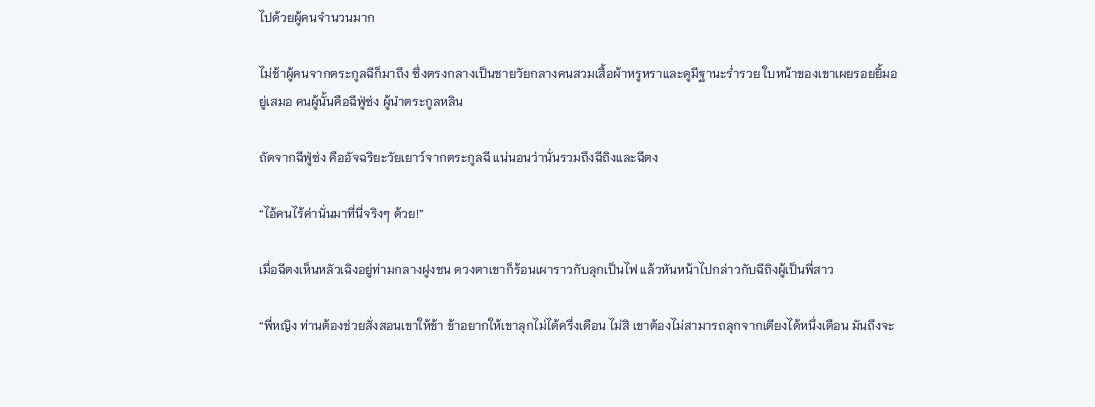ไปด้วยผู้คนจำนวนมาก

ไม่ช้าผู้คนจากตระกูลฉีก็มาถึง ซึ่งตรงกลางเป็นชายวัยกลางคนสวมเสื้อผ้าหรูหราและดูมีฐานะร่ำรวย ใบหน้าของเขาเผยรอยยิ้มอยู่เสมอ คนผู้นั้นคือฉีฟู่ซ่ง ผู้นำตระกูลหลิน

ถัดจากฉีฟู่ซ่ง คืออัจฉริยะวัยเยาว์จากตระกูลฉี แน่นอนว่านั่นรวมถึงฉีถิงและฉีตง

“ไอ้คนไร้ค่านั่นมาที่นี่จริงๆ ด้วย!”

เมื่อฉีตงเห็นหลัวเฉิงอยู่ท่ามกลางฝูงชน ดวงตาเขาก็ร้อนเผาราวกับลุกเป็นไฟ แล้วหันหน้าไปกล่าวกับฉีถิงผู้เป็นพี่สาว

“พี่หญิง ท่านต้องช่วยสั่งสอนเขาให้ข้า ข้าอยากให้เขาลุกไม่ได้ครึ่งเดือน ไม่สิ เขาต้องไม่สามารถลุกจากเตียงได้หนึ่งเดือน มันถึงจะ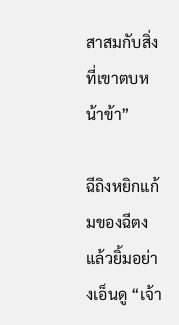สาสมกับสิ่งที่เขาตบหน้าข้า”

ฉีถิงหยิกแก้มของฉีตงแล้วยิ้มอย่างเอ็นดู “เจ้า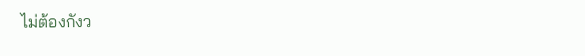ไม่ต้องกังว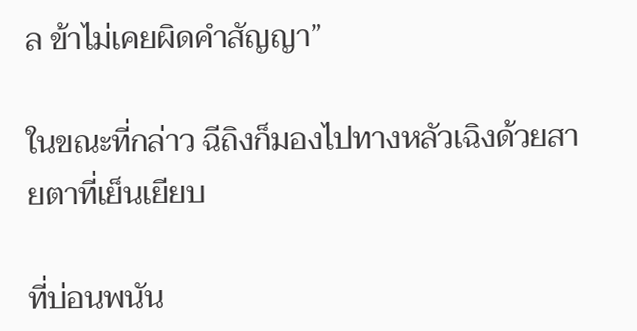ล ข้าไม่เคยผิดคำสัญญา”

ในขณะที่กล่าว ฉีถิงก็มองไปทางหลัวเฉิงด้วยสายตาที่เย็นเยียบ

ที่บ่อนพนัน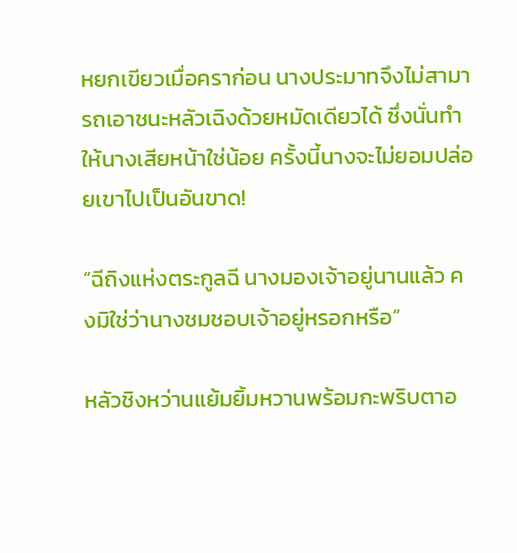หยกเขียวเมื่อคราก่อน นางประมาทจึงไม่สามารถเอาชนะหลัวเฉิงด้วยหมัดเดียวได้ ซึ่งนั่นทำให้นางเสียหน้าใช่น้อย ครั้งนี้นางจะไม่ยอมปล่อยเขาไปเป็นอันขาด!

“ฉีถิงแห่งตระกูลฉี นางมองเจ้าอยู่นานแล้ว คงมิใช่ว่านางชมชอบเจ้าอยู่หรอกหรือ”

หลัวชิงหว่านแย้มยิ้มหวานพร้อมกะพริบตาอ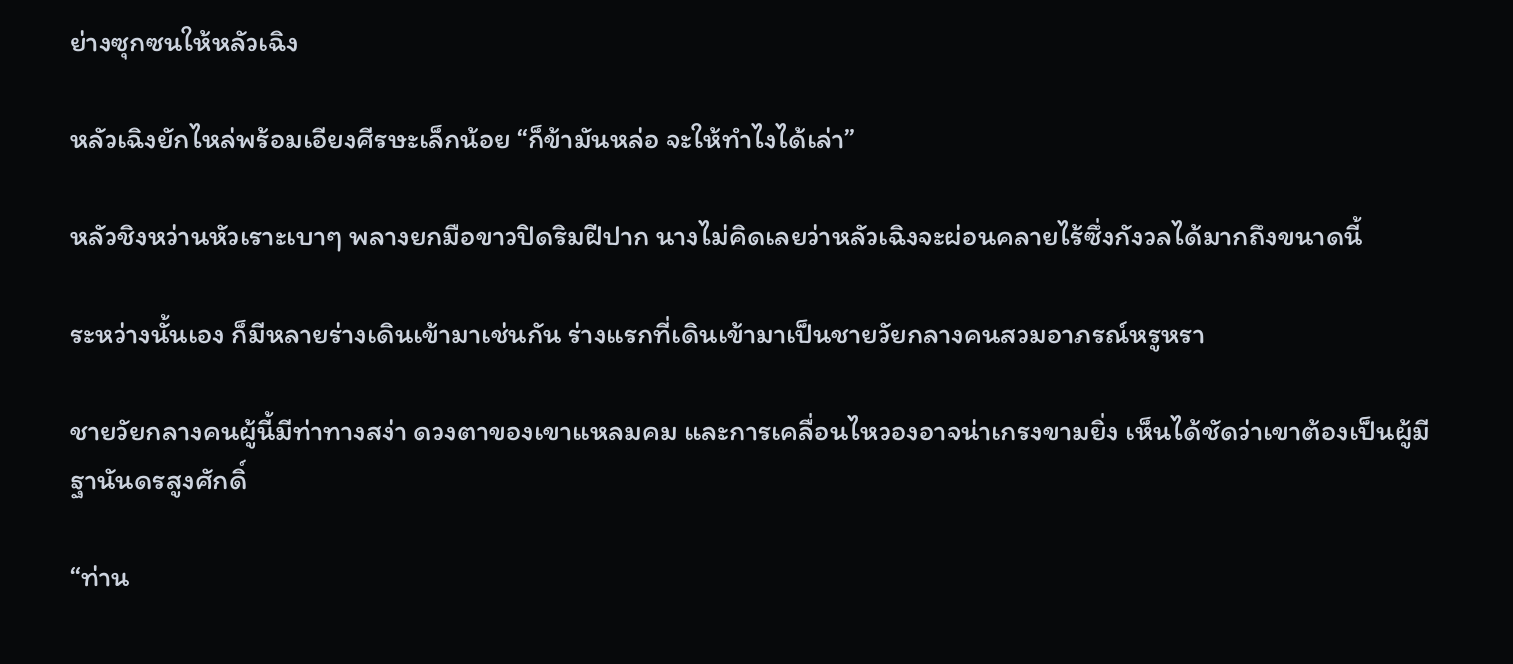ย่างซุกซนให้หลัวเฉิง

หลัวเฉิงยักไหล่พร้อมเอียงศีรษะเล็กน้อย “ก็ข้ามันหล่อ จะให้ทำไงได้เล่า”

หลัวชิงหว่านหัวเราะเบาๆ พลางยกมือขาวปิดริมฝีปาก นางไม่คิดเลยว่าหลัวเฉิงจะผ่อนคลายไร้ซึ่งกังวลได้มากถึงขนาดนี้

ระหว่างนั้นเอง ก็มีหลายร่างเดินเข้ามาเช่นกัน ร่างแรกที่เดินเข้ามาเป็นชายวัยกลางคนสวมอาภรณ์หรูหรา

ชายวัยกลางคนผู้นี้มีท่าทางสง่า ดวงตาของเขาแหลมคม และการเคลื่อนไหวองอาจน่าเกรงขามยิ่ง เห็นได้ชัดว่าเขาต้องเป็นผู้มีฐานันดรสูงศักดิ์

“ท่าน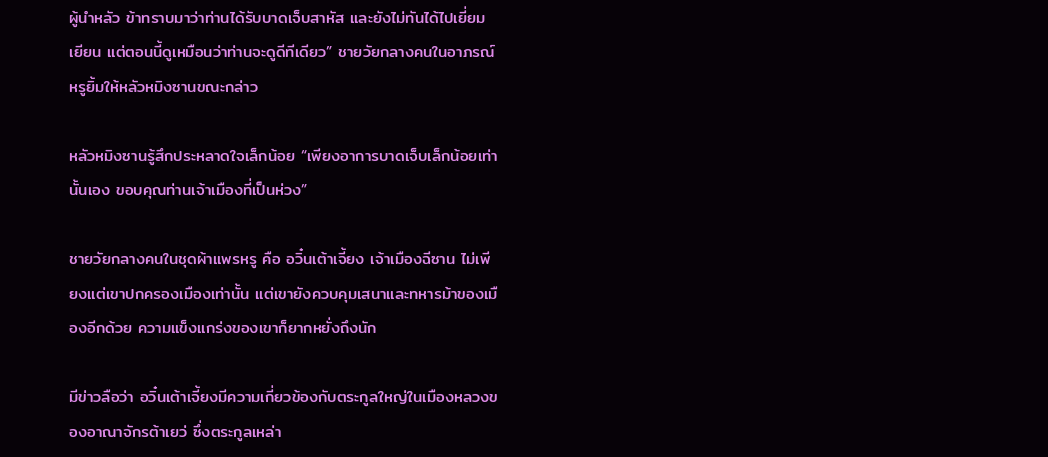ผู้นำหลัว ข้าทราบมาว่าท่านได้รับบาดเจ็บสาหัส และยังไม่ทันได้ไปเยี่ยมเยียน แต่ตอนนี้ดูเหมือนว่าท่านจะดูดีทีเดียว” ชายวัยกลางคนในอาภรณ์หรูยิ้มให้หลัวหมิงซานขณะกล่าว

หลัวหมิงซานรู้สึกประหลาดใจเล็กน้อย “เพียงอาการบาดเจ็บเล็กน้อยเท่านั้นเอง ขอบคุณท่านเจ้าเมืองที่เป็นห่วง”

ชายวัยกลางคนในชุดผ้าแพรหรู คือ อวิ๋นเต้าเจี้ยง เจ้าเมืองฉีซาน ไม่เพียงแต่เขาปกครองเมืองเท่านั้น แต่เขายังควบคุมเสนาและทหารม้าของเมืองอีกด้วย ความแข็งแกร่งของเขาก็ยากหยั่งถึงนัก

มีข่าวลือว่า อวิ๋นเต้าเจี้ยงมีความเกี่ยวข้องกับตระกูลใหญ่ในเมืองหลวงของอาณาจักรต้าเยว่ ซึ่งตระกูลเหล่า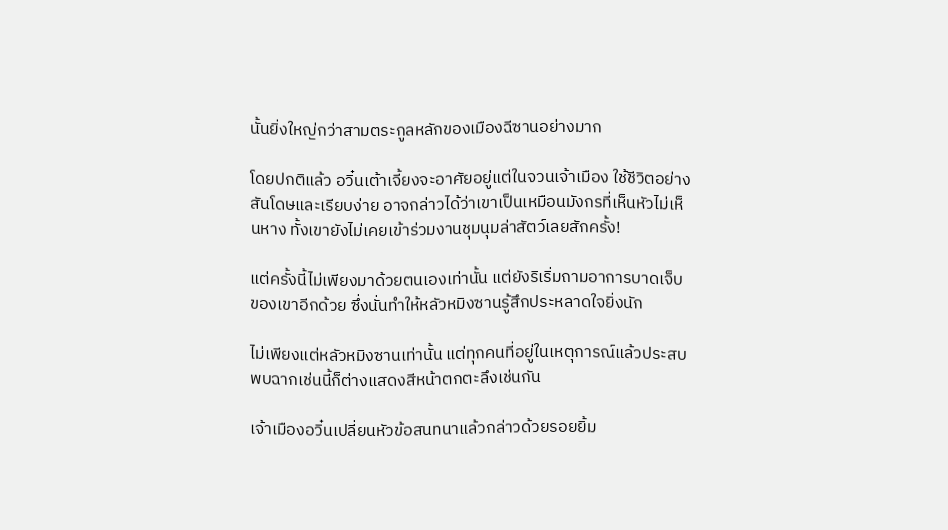นั้นยิ่งใหญ่กว่าสามตระกูลหลักของเมืองฉีซานอย่างมาก

โดยปกติแล้ว อวิ๋นเต้าเจี้ยงจะอาศัยอยู่แต่ในจวนเจ้าเมือง ใช้ชีวิตอย่างสันโดษและเรียบง่าย อาจกล่าวได้ว่าเขาเป็นเหมือนมังกรที่เห็นหัวไม่เห็นหาง ทั้งเขายังไม่เคยเข้าร่วมงานชุมนุมล่าสัตว์เลยสักครั้ง!

แต่ครั้งนี้ไม่เพียงมาด้วยตนเองเท่านั้น แต่ยังริเริ่มถามอาการบาดเจ็บของเขาอีกด้วย ซึ่งนั่นทำให้หลัวหมิงซานรู้สึกประหลาดใจยิ่งนัก

ไม่เพียงแต่หลัวหมิงซานเท่านั้น แต่ทุกคนที่อยู่ในเหตุการณ์แล้วประสบพบฉากเช่นนี้ก็ต่างแสดงสีหน้าตกตะลึงเช่นกัน

เจ้าเมืองอวิ๋นเปลี่ยนหัวข้อสนทนาแล้วกล่าวด้วยรอยยิ้ม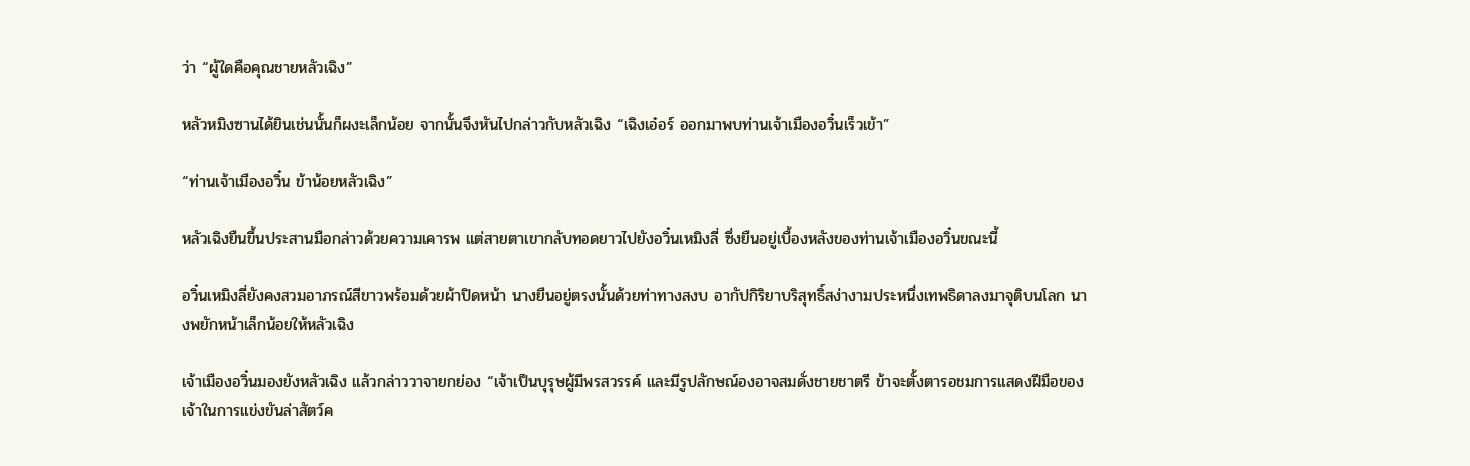ว่า “ผู้ใดคือคุณชายหลัวเฉิง”

หลัวหมิงซานได้ยินเช่นนั้นก็ผงะเล็กน้อย จากนั้นจึงหันไปกล่าวกับหลัวเฉิง “เฉิงเอ๋อร์ ออกมาพบท่านเจ้าเมืองอวิ๋นเร็วเข้า”

“ท่านเจ้าเมืองอวิ๋น ข้าน้อยหลัวเฉิง”

หลัวเฉิงยืนขึ้นประสานมือกล่าวด้วยความเคารพ แต่สายตาเขากลับทอดยาวไปยังอวิ๋นเหมิงลี่ ซึ่งยืนอยู่เบื้องหลังของท่านเจ้าเมืองอวิ๋นขณะนี้

อวิ๋นเหมิงลี่ยังคงสวมอาภรณ์สีขาวพร้อมด้วยผ้าปิดหน้า นางยืนอยู่ตรงนั้นด้วยท่าทางสงบ อากัปกิริยาบริสุทธิ์สง่างามประหนึ่งเทพธิดาลงมาจุติบนโลก นางพยักหน้าเล็กน้อยให้หลัวเฉิง

เจ้าเมืองอวิ๋นมองยังหลัวเฉิง แล้วกล่าววาจายกย่อง “เจ้าเป็นบุรุษผู้มีพรสวรรค์ และมีรูปลักษณ์องอาจสมดั่งชายชาตรี ข้าจะตั้งตารอชมการแสดงฝีมือของเจ้าในการแข่งขันล่าสัตว์ค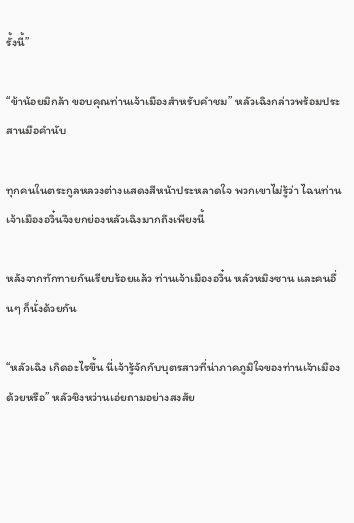รั้งนี้”

“ข้าน้อยมิกล้า ขอบคุณท่านเจ้าเมืองสำหรับคำชม” หลัวเฉิงกล่าวพร้อมประสานมือคำนับ

ทุกคนในตระกูลหลวงต่างแสดงสีหน้าประหลาดใจ พวกเขาไม่รู้ว่า ไฉนท่านเจ้าเมืองอวิ๋นจึงยกย่องหลัวเฉิงมากถึงเพียงนี้

หลังจากทักทายกันเรียบร้อยแล้ว ท่านเจ้าเมืองอวิ๋น หลัวหมิงซาน และคนอื่นๆ ก็นั่งด้วยกัน

“หลัวเฉิง เกิดอะไรขึ้น นี่เจ้ารู้จักกับบุตรสาวที่น่าภาคภูมิใจของท่านเจ้าเมืองด้วยหรือ” หลัวชิงหว่านเอ่ยถามอย่างสงสัย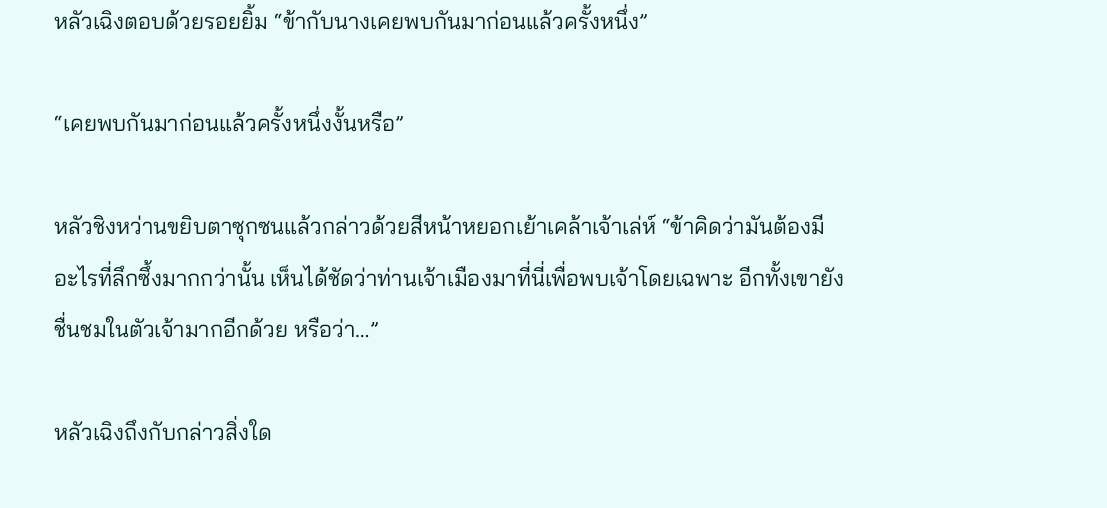หลัวเฉิงตอบด้วยรอยยิ้ม “ข้ากับนางเคยพบกันมาก่อนแล้วครั้งหนึ่ง”

“เคยพบกันมาก่อนแล้วครั้งหนึ่งงั้นหรือ”

หลัวชิงหว่านขยิบตาซุกซนแล้วกล่าวด้วยสีหน้าหยอกเย้าเคล้าเจ้าเล่ห์ “ข้าคิดว่ามันต้องมีอะไรที่ลึกซึ้งมากกว่านั้น เห็นได้ชัดว่าท่านเจ้าเมืองมาที่นี่เพื่อพบเจ้าโดยเฉพาะ อีกทั้งเขายังชื่นชมในตัวเจ้ามากอีกด้วย หรือว่า…”

หลัวเฉิงถึงกับกล่าวสิ่งใด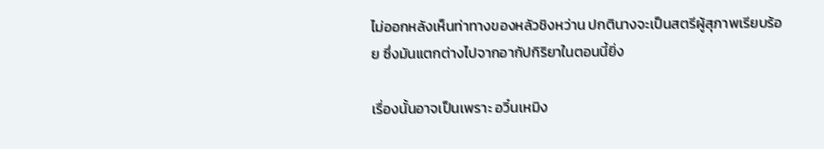ไม่ออกหลังเห็นท่าทางของหลัวชิงหว่าน ปกตินางจะเป็นสตรีผู้สุภาพเรียบร้อย ซึ่งมันแตกต่างไปจากอากัปกิริยาในตอนนี้ยิ่ง

เรื่องนั้นอาจเป็นเพราะ อวิ๋นเหมิง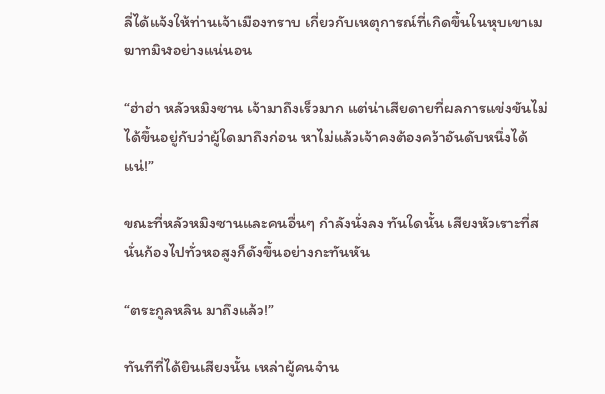ลี่ได้แจ้งให้ท่านเจ้าเมืองทราบ เกี่ยวกับเหตุการณ์ที่เกิดขึ้นในหุบเขาเมฆาทมิฬอย่างแน่นอน

“ฮ่าฮ่า หลัวหมิงซาน เจ้ามาถึงเร็วมาก แต่น่าเสียดายที่ผลการแข่งขันไม่ได้ขึ้นอยู่กับว่าผู้ใดมาถึงก่อน หาไม่แล้วเจ้าคงต้องคว้าอันดับหนึ่งได้แน่!”

ขณะที่หลัวหมิงซานและคนอื่นๆ กำลังนั่งลง ทันใดนั้น เสียงหัวเราะที่สนั่นก้องไปทั่วหอสูงก็ดังขึ้นอย่างกะทันหัน

“ตระกูลหลิน มาถึงแล้ว!”

ทันทีที่ได้ยินเสียงนั้น เหล่าผู้คนจำน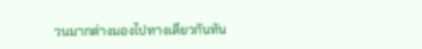วนมากต่างมองไปทางเดียวกันทัน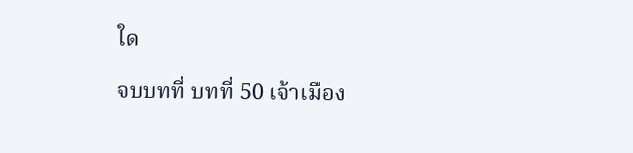ใด

จบบทที่ บทที่ 50 เจ้าเมือง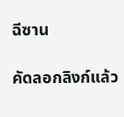ฉีซาน

คัดลอกลิงก์แล้ว